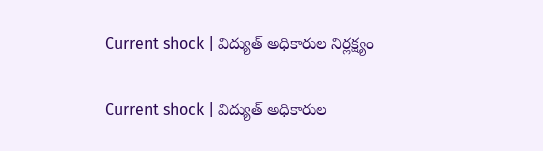Current shock | విద్యుత్ అధికారుల నిర్లక్ష్యం

Current shock | విద్యుత్ అధికారుల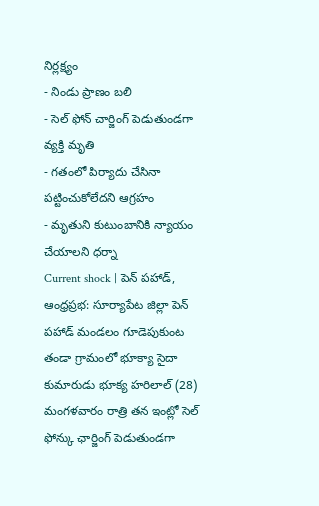నిర్లక్ష్యం
- నిండు ప్రాణం బలి
- సెల్ ఫోన్ చార్జింగ్ పెడుతుండగా వ్యక్తి మృతి
- గతంలో పిర్యాదు చేసినా పట్టించుకోలేదని ఆగ్రహం
- మృతుని కుటుంబానికి న్యాయం చేయాలని ధర్నా
Current shock | పెన్ పహాడ్, ఆంధ్రప్రభ: సూర్యాపేట జిల్లా పెన్ పహాడ్ మండలం గూడెపుకుంట తండా గ్రామంలో భూక్యా సైదా కుమారుడు భూక్య హరిలాల్ (28) మంగళవారం రాత్రి తన ఇంట్లో సెల్ ఫోన్కు ఛార్జింగ్ పెడుతుండగా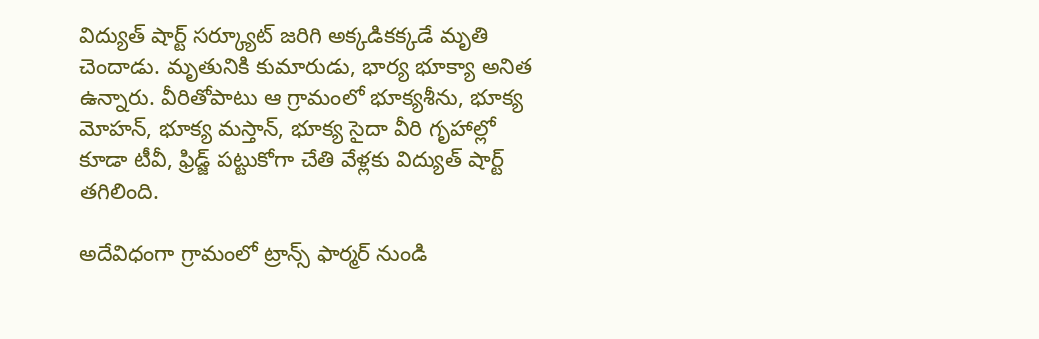విద్యుత్ షార్ట్ సర్క్యూట్ జరిగి అక్కడికక్కడే మృతి చెందాడు. మృతునికి కుమారుడు, భార్య భూక్యా అనిత ఉన్నారు. వీరితోపాటు ఆ గ్రామంలో భూక్యశీను, భూక్య మోహన్, భూక్య మస్తాన్, భూక్య సైదా వీరి గృహాల్లో కూడా టీవీ, ఫ్రిడ్జ్ పట్టుకోగా చేతి వేళ్లకు విద్యుత్ షార్ట్ తగిలింది.

అదేవిధంగా గ్రామంలో ట్రాన్స్ ఫార్మర్ నుండి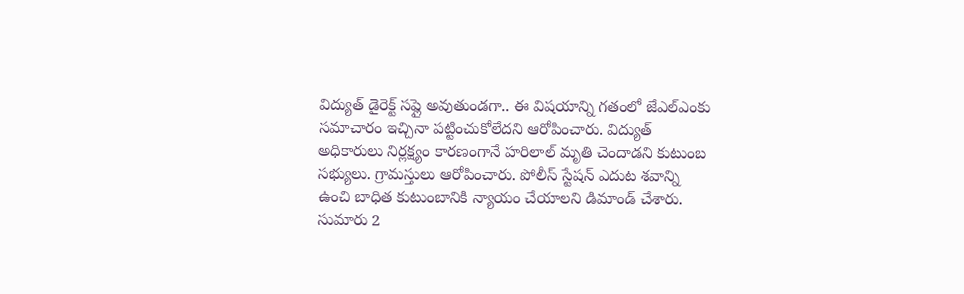విద్యుత్ డైరెక్ట్ సప్లై అవుతుండగా.. ఈ విషయాన్ని గతంలో జేఎల్ఎంకు సమాచారం ఇచ్చినా పట్టించుకోలేదని ఆరోపించారు. విద్యుత్ అధికారులు నిర్లక్ష్యం కారణంగానే హరిలాల్ మృతి చెందాడని కుటుంబ సభ్యులు. గ్రామస్తులు ఆరోపించారు. పోలీస్ స్టేషన్ ఎదుట శవాన్ని ఉంచి బాధిత కుటుంబానికి న్యాయం చేయాలని డిమాండ్ చేశారు. సుమారు 2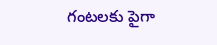గంటలకు పైగా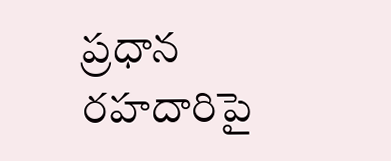ప్రధాన రహదారిపై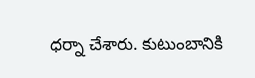ధర్నా చేశారు. కుటుంబానికి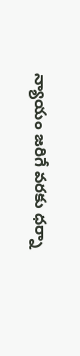న్యాయం జరిగే వరకు ధర్నా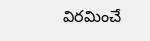విరమించే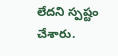లేదని స్పష్టం చేశారు.